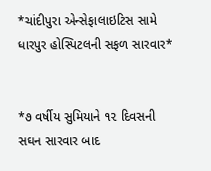*ચાંદીપુરા એન્સેફાલાઇટિસ સામે ધારપુર હોસ્પિટલની સફળ સારવાર*


*૭ વર્ષીય સુમિયાને ૧૨ દિવસની સઘન સારવાર બાદ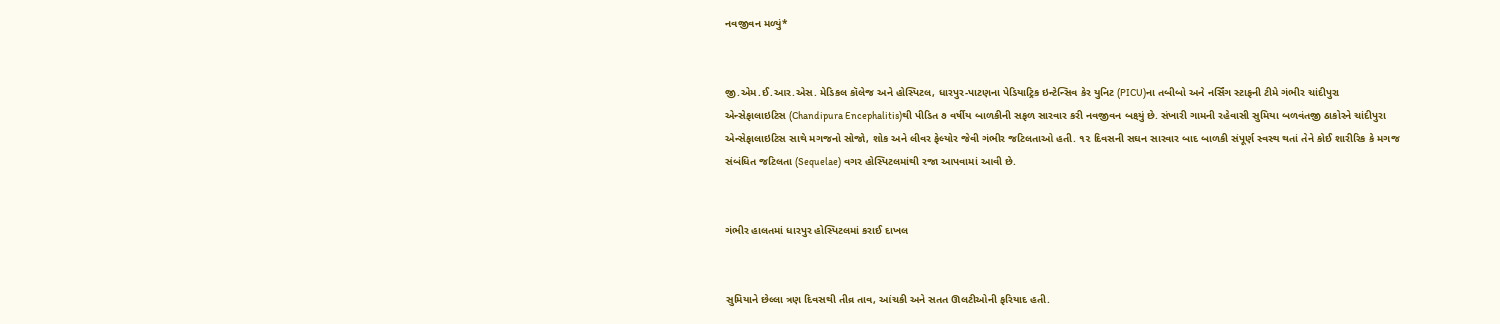નવજીવન મળ્યું*


જી.એમ.ઈ.આર.એસ. મેડિકલ કૉલેજ અને હોસ્પિટલ, ધારપુર-પાટણના પેડિયાટ્રિક ઇન્ટેન્સિવ કેર યુનિટ (PICU)ના તબીબો અને નર્સિંગ સ્ટાફની ટીમે ગંભીર ચાંદીપુરા એન્સેફાલાઇટિસ (Chandipura Encephalitis)થી પીડિત ૭ વર્ષીય બાળકીની સફળ સારવાર કરી નવજીવન બક્ષ્યું છે. સંખારી ગામની રહેવાસી સુમિયા બળવંતજી ઠાકોરને ચાંદીપુરા એન્સેફાલાઇટિસ સાથે મગજનો સોજો, શોક અને લીવર ફેલ્યોર જેવી ગંભીર જટિલતાઓ હતી. ૧૨ દિવસની સઘન સારવાર બાદ બાળકી સંપૂર્ણ સ્વસ્થ થતાં તેને કોઈ શારીરિક કે મગજ સંબંધિત જટિલતા (Sequelae) વગર હોસ્પિટલમાંથી રજા આપવામાં આવી છે.


ગંભીર હાલતમાં ધારપુર હોસ્પિટલમાં કરાઈ દાખલ


સુમિયાને છેલ્લા ત્રણ દિવસથી તીવ્ર તાવ, આંચકી અને સતત ઊલટીઓની ફરિયાદ હતી.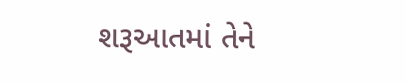શરૂઆતમાં તેને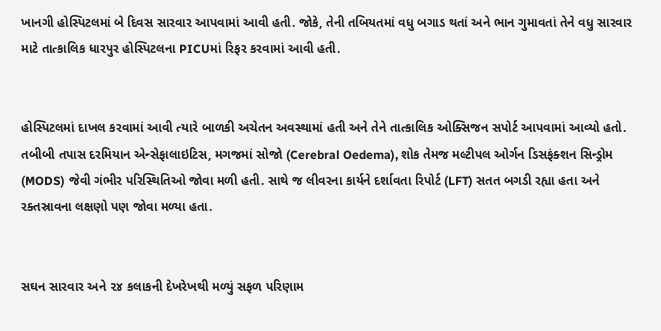ખાનગી હોસ્પિટલમાં બે દિવસ સારવાર આપવામાં આવી હતી. જોકે, તેની તબિયતમાં વધુ બગાડ થતાં અને ભાન ગુમાવતાં તેને વધુ સારવાર માટે તાત્કાલિક ધારપુર હોસ્પિટલના PICUમાં રિફર કરવામાં આવી હતી.


હોસ્પિટલમાં દાખલ કરવામાં આવી ત્યારે બાળકી અચેતન અવસ્થામાં હતી અને તેને તાત્કાલિક ઓક્સિજન સપોર્ટ આપવામાં આવ્યો હતો. તબીબી તપાસ દરમિયાન એન્સેફાલાઇટિસ, મગજમાં સોજો (Cerebral Oedema), શોક તેમજ મલ્ટીપલ ઓર્ગન ડિસફંક્શન સિન્ડ્રોમ (MODS) જેવી ગંભીર પરિસ્થિતિઓ જોવા મળી હતી. સાથે જ લીવરના કાર્યને દર્શાવતા રિપોર્ટ (LFT) સતત બગડી રહ્યા હતા અને રક્તસ્રાવના લક્ષણો પણ જોવા મળ્યા હતા.


સઘન સારવાર અને ૨૪ કલાકની દેખરેખથી મળ્યું સફળ પરિણામ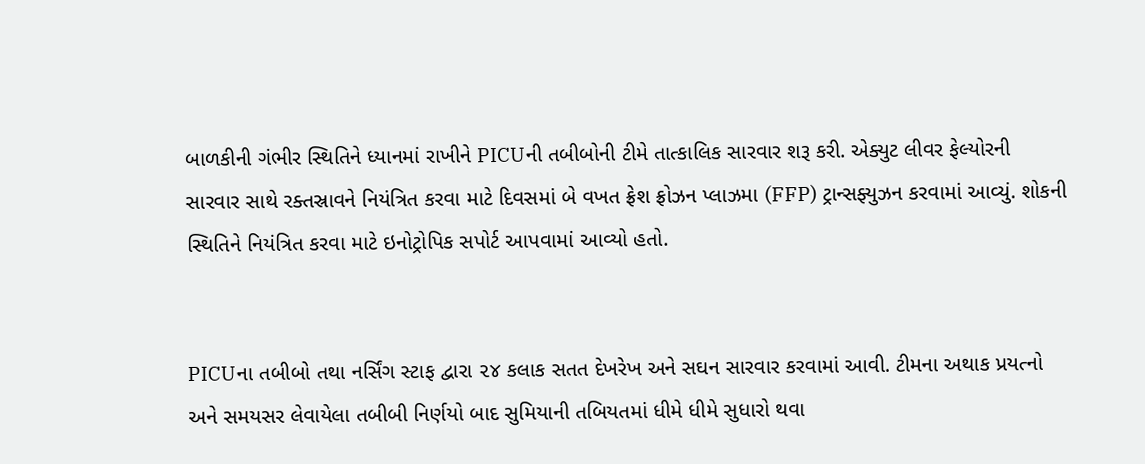બાળકીની ગંભીર સ્થિતિને ધ્યાનમાં રાખીને PICUની તબીબોની ટીમે તાત્કાલિક સારવાર શરૂ કરી. એક્યુટ લીવર ફેલ્યોરની સારવાર સાથે રક્તસ્રાવને નિયંત્રિત કરવા માટે દિવસમાં બે વખત ફ્રેશ ફ્રોઝન પ્લાઝમા (FFP) ટ્રાન્સફ્યુઝન કરવામાં આવ્યું. શોકની સ્થિતિને નિયંત્રિત કરવા માટે ઇનોટ્રોપિક સપોર્ટ આપવામાં આવ્યો હતો.


PICUના તબીબો તથા નર્સિંગ સ્ટાફ દ્વારા ૨૪ કલાક સતત દેખરેખ અને સઘન સારવાર કરવામાં આવી. ટીમના અથાક પ્રયત્નો અને સમયસર લેવાયેલા તબીબી નિર્ણયો બાદ સુમિયાની તબિયતમાં ધીમે ધીમે સુધારો થવા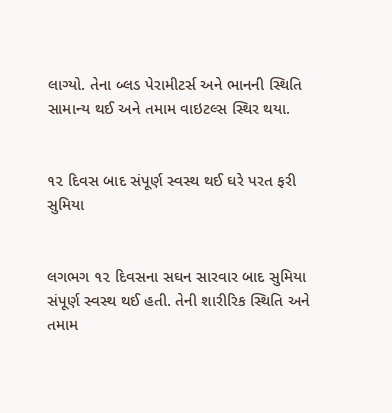લાગ્યો. તેના બ્લડ પેરામીટર્સ અને ભાનની સ્થિતિ સામાન્ય થઈ અને તમામ વાઇટલ્સ સ્થિર થયા.


૧૨ દિવસ બાદ સંપૂર્ણ સ્વસ્થ થઈ ઘરે પરત ફરી સુમિયા


લગભગ ૧૨ દિવસના સઘન સારવાર બાદ સુમિયા સંપૂર્ણ સ્વસ્થ થઈ હતી. તેની શારીરિક સ્થિતિ અને તમામ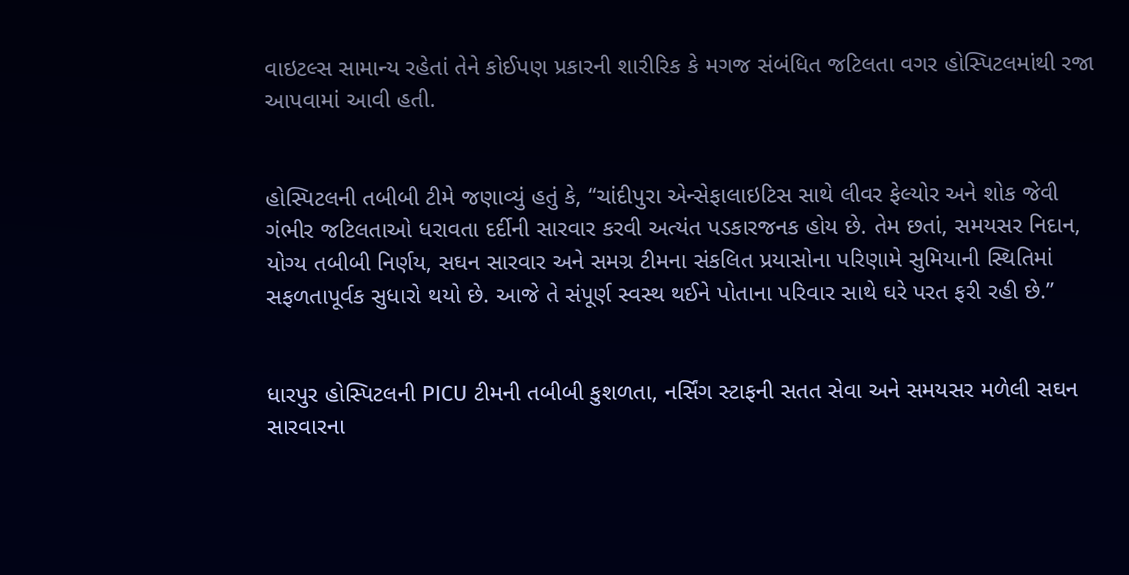વાઇટલ્સ સામાન્ય રહેતાં તેને કોઈપણ પ્રકારની શારીરિક કે મગજ સંબંધિત જટિલતા વગર હોસ્પિટલમાંથી રજા આપવામાં આવી હતી.


હોસ્પિટલની તબીબી ટીમે જણાવ્યું હતું કે, “ચાંદીપુરા એન્સેફાલાઇટિસ સાથે લીવર ફેલ્યોર અને શોક જેવી ગંભીર જટિલતાઓ ધરાવતા દર્દીની સારવાર કરવી અત્યંત પડકારજનક હોય છે. તેમ છતાં, સમયસર નિદાન, યોગ્ય તબીબી નિર્ણય, સઘન સારવાર અને સમગ્ર ટીમના સંકલિત પ્રયાસોના પરિણામે સુમિયાની સ્થિતિમાં સફળતાપૂર્વક સુધારો થયો છે. આજે તે સંપૂર્ણ સ્વસ્થ થઈને પોતાના પરિવાર સાથે ઘરે પરત ફરી રહી છે.”


ધારપુર હોસ્પિટલની PICU ટીમની તબીબી કુશળતા, નર્સિંગ સ્ટાફની સતત સેવા અને સમયસર મળેલી સઘન સારવારના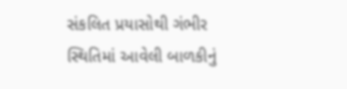સંકલિત પ્રયાસોથી ગંભીર સ્થિતિમાં આવેલી બાળકીનું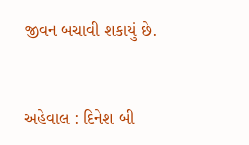જીવન બચાવી શકાયું છે.


અહેવાલ : દિનેશ બી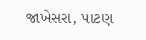જાખેસરા, પાટણ